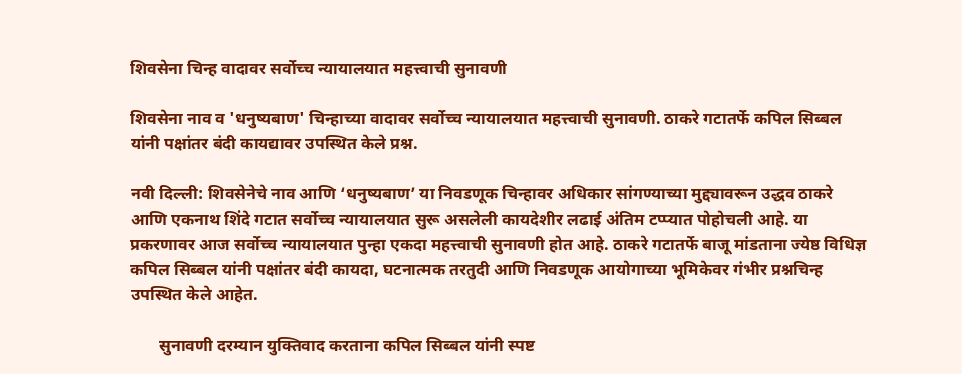शिवसेना चिन्ह वादावर सर्वोच्च न्यायालयात महत्त्वाची सुनावणी

शिवसेना नाव व 'धनुष्यबाण' चिन्हाच्या वादावर सर्वोच्च न्यायालयात महत्त्वाची सुनावणी. ठाकरे गटातर्फे कपिल सिब्बल यांनी पक्षांतर बंदी कायद्यावर उपस्थित केले प्रश्न.

नवी दिल्ली: शिवसेनेचे नाव आणि ‘धनुष्यबाण’ या निवडणूक चिन्हावर अधिकार सांगण्याच्या मुद्द्यावरून उद्धव ठाकरे आणि एकनाथ शिंदे गटात सर्वोच्च न्यायालयात सुरू असलेली कायदेशीर लढाई अंतिम टप्प्यात पोहोचली आहे. या प्रकरणावर आज सर्वोच्च न्यायालयात पुन्हा एकदा महत्त्वाची सुनावणी होत आहे. ठाकरे गटातर्फे बाजू मांडताना ज्येष्ठ विधिज्ञ कपिल सिब्बल यांनी पक्षांतर बंदी कायदा, घटनात्मक तरतुदी आणि निवडणूक आयोगाच्या भूमिकेवर गंभीर प्रश्नचिन्ह उपस्थित केले आहेत.

       सुनावणी दरम्यान युक्तिवाद करताना कपिल सिब्बल यांनी स्पष्ट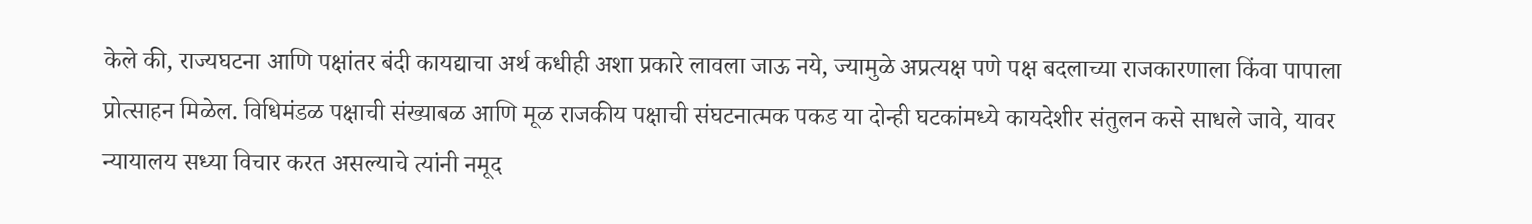केले की, राज्यघटना आणि पक्षांतर बंदी कायद्याचा अर्थ कधीही अशा प्रकारे लावला जाऊ नये, ज्यामुळे अप्रत्यक्ष पणे पक्ष बदलाच्या राजकारणाला किंवा पापाला प्रोत्साहन मिळेल. विधिमंडळ पक्षाची संख्याबळ आणि मूळ राजकीय पक्षाची संघटनात्मक पकड या दोन्ही घटकांमध्ये कायदेशीर संतुलन कसे साधले जावे, यावर न्यायालय सध्या विचार करत असल्याचे त्यांनी नमूद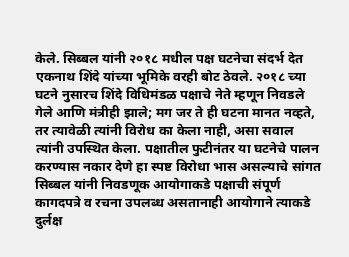केले. सिब्बल यांनी २०१८ मधील पक्ष घटनेचा संदर्भ देत एकनाथ शिंदे यांच्या भूमिके वरही बोट ठेवले. २०१८ च्या घटने नुसारच शिंदे विधिमंडळ पक्षाचे नेते म्हणून निवडले गेले आणि मंत्रीही झाले; मग जर ते ही घटना मानत नव्हते, तर त्यावेळी त्यांनी विरोध का केला नाही, असा सवाल त्यांनी उपस्थित केला. पक्षातील फुटीनंतर या घटनेचे पालन करण्यास नकार देणे हा स्पष्ट विरोधा भास असल्याचे सांगत सिब्बल यांनी निवडणूक आयोगाकडे पक्षाची संपूर्ण कागदपत्रे व रचना उपलब्ध असतानाही आयोगाने त्याकडे दुर्लक्ष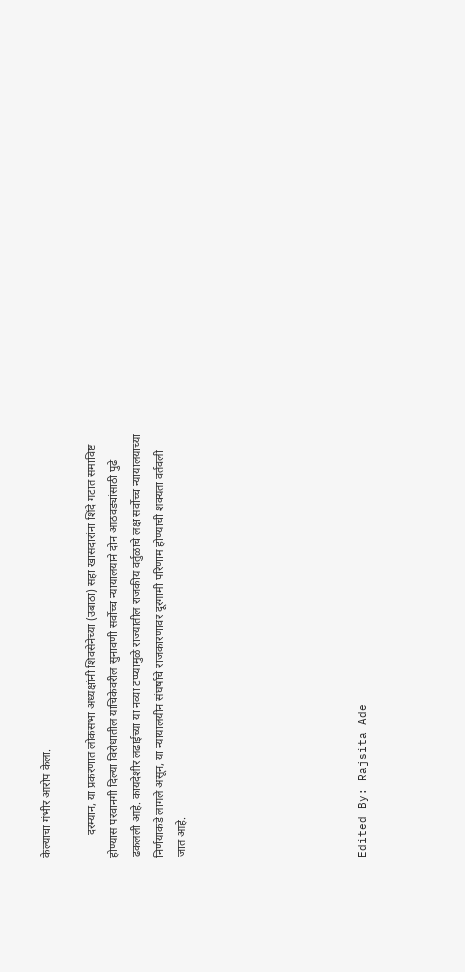केल्याचा गंभीर आरोप केला.

        दरम्यान, या प्रकरणात लोकसभा अध्यक्षांनी शिवसेनेच्या (उबाठा) सहा खासदारांना शिंदे गटात समाविष्ट होण्यास परवानगी दिल्या विरोधातील याचिकेवरील सुनावणी सर्वोच्च न्यायालयाने दोन आठवड्यांसाठी पुढे ढकलली आहे. कायदेशीर लढाईच्या या नव्या टप्प्यामुळे राज्यातील राजकीय वर्तुळाचे लक्ष सर्वोच्च न्यायालयाच्या निर्णयाकडे लागले असून, या न्यायालयीन संघर्षाचे राजकारणावर दूरगामी परिणाम होण्याची शक्यता वर्तवली जात आहे.







Edited By: Rajsita Ade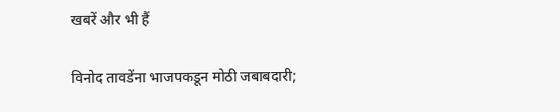खबरें और भी हैं

विनोद तावडेंना भाजपकडून मोठी जबाबदारी;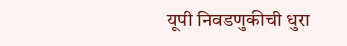यूपी निवडणुकीची धुरा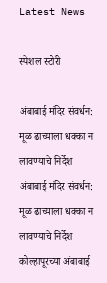Latest News

स्पेशल स्टोरी

अंबाबाई मंदिर संवर्धन: मूळ ढाच्याला धक्का न लावण्याचे निर्देश अंबाबाई मंदिर संवर्धन: मूळ ढाच्याला धक्का न लावण्याचे निर्देश
कोल्हापूरच्या अंबाबाई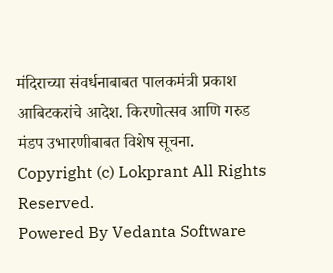मंदिराच्या संवर्धनाबाबत पालकमंत्री प्रकाश आबिटकरांचे आदेश. किरणोत्सव आणि गरुड मंडप उभारणीबाबत विशेष सूचना.
Copyright (c) Lokprant All Rights Reserved.
Powered By Vedanta Software